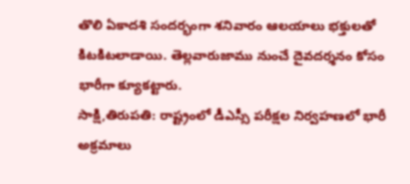తొలి ఏకాదశి సందర్భంగా శనివారం ఆలయాలు భక్తులతో కిటకిటలాడాయి. తెల్లవారుజాము నుంచే దైవదర్శనం కోసం భారీగా క్యూకట్టారు.
సాక్షి,తిరుపతి: రాష్ట్రంలో డీఎస్సీ పరీక్షల నిర్వహణలో భారీ అక్రమాలు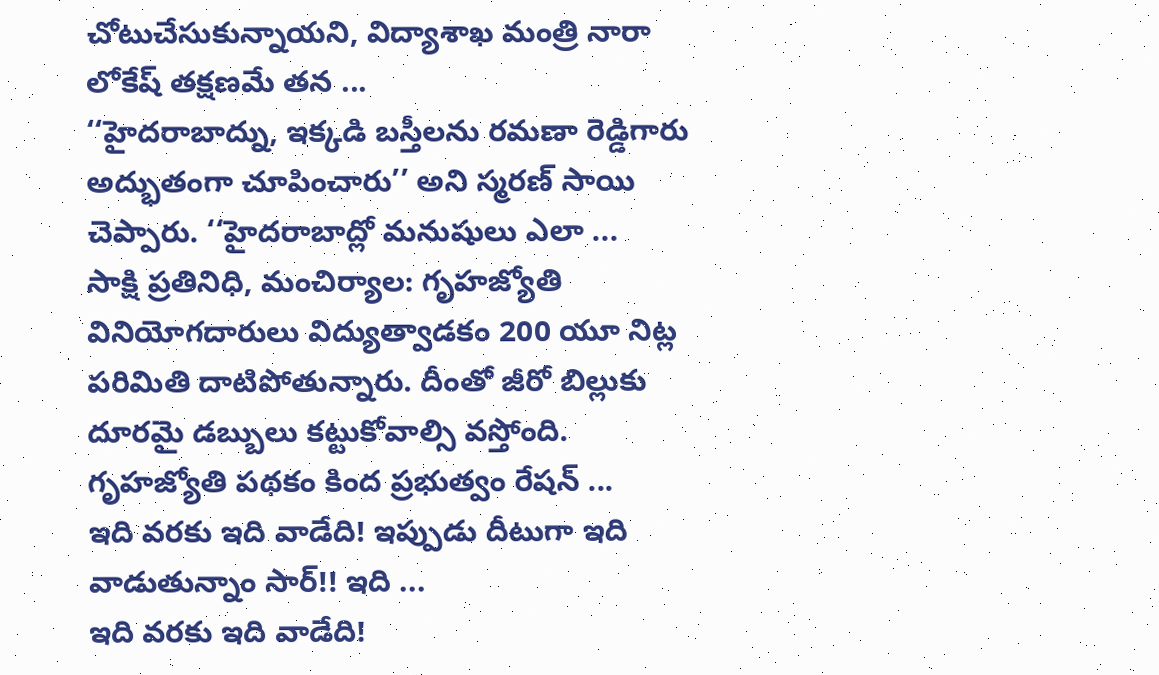చోటుచేసుకున్నాయని, విద్యాశాఖ మంత్రి నారా లోకేష్ తక్షణమే తన ...
‘‘హైదరాబాద్ను, ఇక్కడి బస్తీలను రమణా రెడ్డిగారు అద్భుతంగా చూపించారు’’ అని స్మరణ్ సాయి చెప్పారు. ‘‘హైదరాబాద్లో మనుషులు ఎలా ...
సాక్షి ప్రతినిధి, మంచిర్యాల: గృహజ్యోతి వినియోగదారులు విద్యుత్వాడకం 200 యూ నిట్ల పరిమితి దాటిపోతున్నారు. దీంతో జీరో బిల్లుకు దూరమై డబ్బులు కట్టుకోవాల్సి వస్తోంది. గృహజ్యోతి పథకం కింద ప్రభుత్వం రేషన్ ...
ఇది వరకు ఇది వాడేది! ఇప్పుడు దీటుగా ఇది వాడుతున్నాం సార్!! ఇది ...
ఇది వరకు ఇది వాడేది!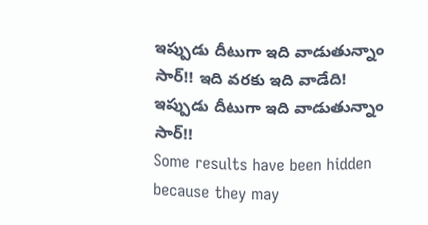ఇప్పుడు దీటుగా ఇది వాడుతున్నాం సార్!! ఇది వరకు ఇది వాడేది! ఇప్పుడు దీటుగా ఇది వాడుతున్నాం సార్!!
Some results have been hidden because they may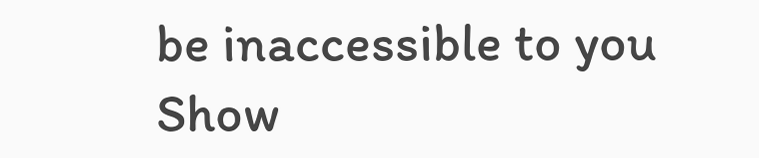be inaccessible to you
Show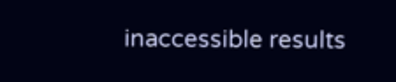inaccessible results